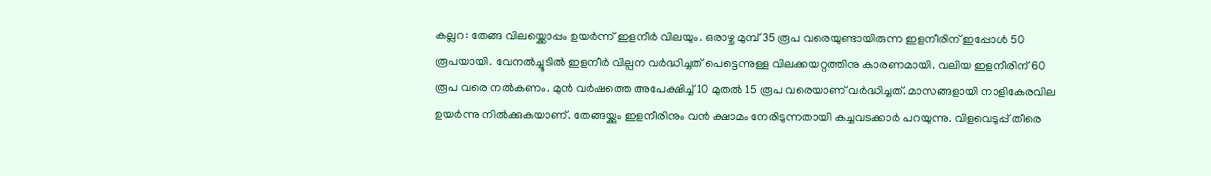കല്ലറ: തേങ്ങ വിലയ്ക്കൊപ്പം ഉയർന്ന് ഇളനീർ വിലയും. ഒരാഴ്ച മുമ്പ് 35 രൂപ വരെയുണ്ടായിരുന്ന ഇളനീരിന് ഇപ്പോൾ 50 രൂപയായി. വേനൽച്ചൂടിൽ ഇളനീർ വില്പന വർദ്ധിച്ചത് പെട്ടെന്നുള്ള വിലക്കയറ്റത്തിനു കാരണമായി. വലിയ ഇളനീരിന് 60 രൂപ വരെ നൽകണം. മുൻ വർഷത്തെ അപേക്ഷിച്ച് 10 മുതൽ 15 രൂപ വരെയാണ് വർദ്ധിച്ചത്. മാസങ്ങളായി നാളികേരവില ഉയർന്നു നിൽക്കുകയാണ്. തേങ്ങയ്ക്കും ഇളനീരിനും വൻ ക്ഷാമം നേരിടുന്നതായി കച്ചവടക്കാർ പറയുന്നു. വിളവെടുപ്പ് തീരെ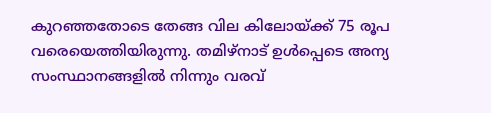കുറഞ്ഞതോടെ തേങ്ങ വില കിലോയ്ക്ക് 75 രൂപ വരെയെത്തിയിരുന്നു. തമിഴ്നാട് ഉൾപ്പെടെ അന്യ സംസ്ഥാനങ്ങളിൽ നിന്നും വരവ്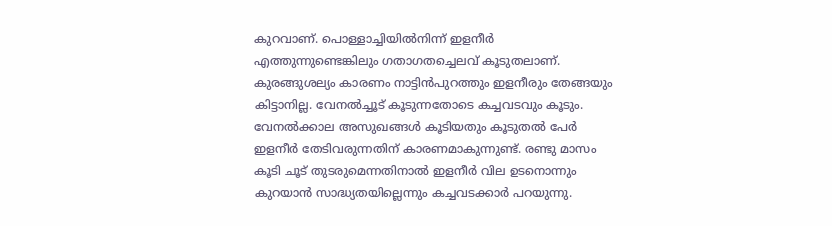കുറവാണ്. പൊള്ളാച്ചിയിൽനിന്ന് ഇളനീർ എത്തുന്നുണ്ടെങ്കിലും ഗതാഗതച്ചെലവ് കൂടുതലാണ്. കുരങ്ങുശല്യം കാരണം നാട്ടിൻപുറത്തും ഇളനീരും തേങ്ങയും കിട്ടാനില്ല. വേനൽച്ചൂട് കൂടുന്നതോടെ കച്ചവടവും കൂടും. വേനൽക്കാല അസുഖങ്ങൾ കൂടിയതും കൂടുതൽ പേർ ഇളനീർ തേടിവരുന്നതിന് കാരണമാകുന്നുണ്ട്. രണ്ടു മാസം കൂടി ചൂട് തുടരുമെന്നതിനാൽ ഇളനീർ വില ഉടനൊന്നും കുറയാൻ സാദ്ധ്യതയില്ലെന്നും കച്ചവടക്കാർ പറയുന്നു.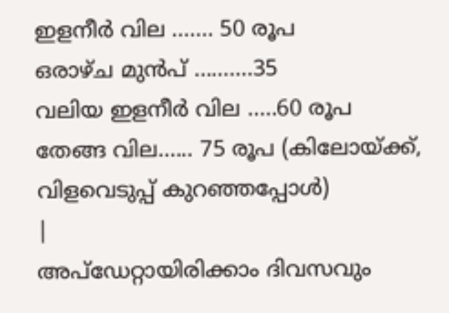ഇളനീർ വില ....... 50 രൂപ
ഒരാഴ്ച മുൻപ് ..........35
വലിയ ഇളനീർ വില .....60 രൂപ
തേങ്ങ വില...... 75 രൂപ (കിലോയ്ക്ക്, വിളവെടുപ്പ് കുറഞ്ഞപ്പോൾ)
|
അപ്ഡേറ്റായിരിക്കാം ദിവസവും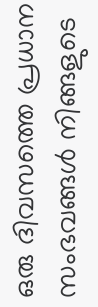ഒരു ദിവസത്തെ പ്രധാന സംഭവങ്ങൾ നിങ്ങളുടെ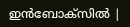ഇൻബോക്സിൽ |